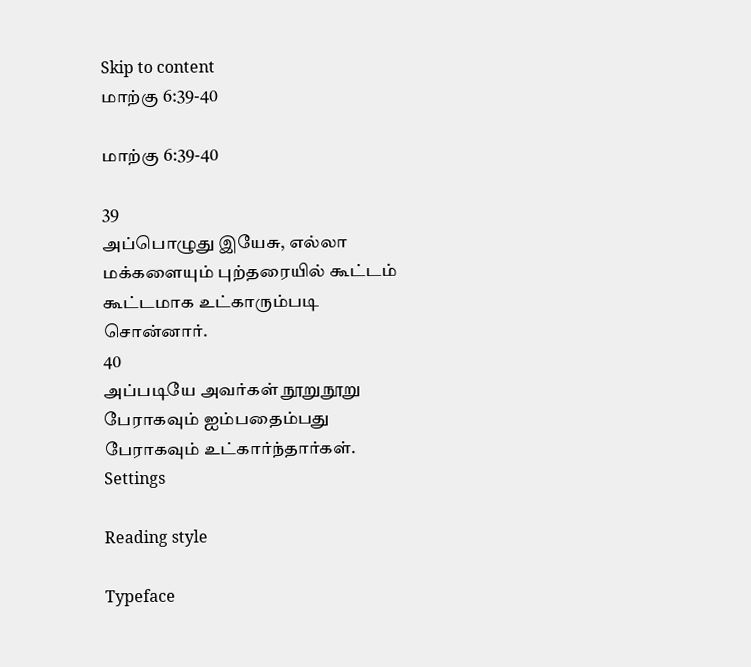Skip to content
மாற்கு 6:39-40

மாற்கு 6:39-40

39
அப்பொழுது இயேசு, எல்லா மக்களையும் புற்தரையில் கூட்டம் கூட்டமாக உட்காரும்படி சொன்னார்.
40
அப்படியே அவர்கள் நூறுநூறு பேராகவும் ஐம்பதைம்பது பேராகவும் உட்கார்ந்தார்கள்.
Settings

Reading style

Typeface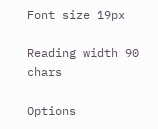Font size 19px

Reading width 90 chars

Options